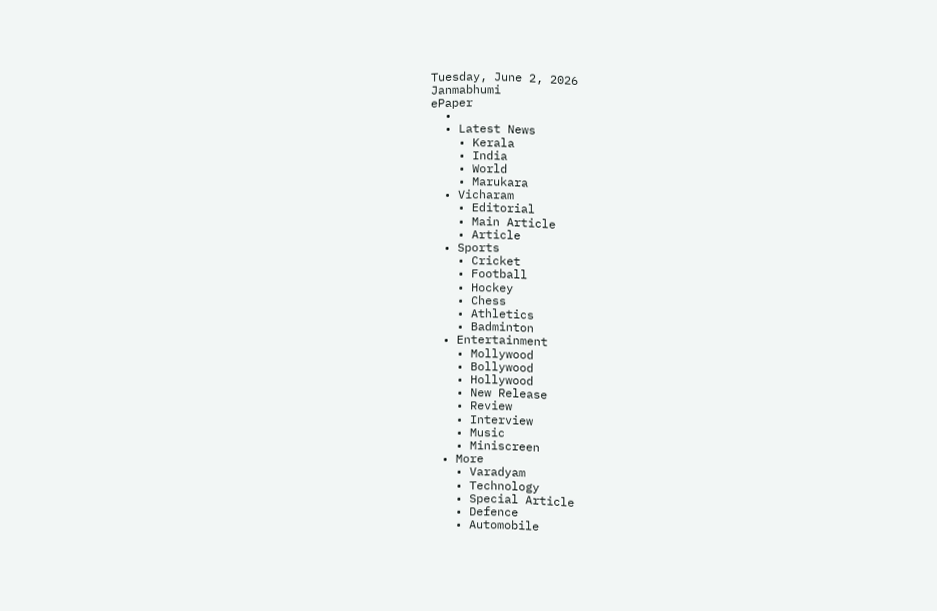Tuesday, June 2, 2026
Janmabhumi
ePaper
  •
  • Latest News
    • Kerala
    • India
    • World
    • Marukara
  • Vicharam
    • Editorial
    • Main Article
    • Article
  • Sports
    • Cricket
    • Football
    • Hockey
    • Chess
    • Athletics
    • Badminton
  • Entertainment
    • Mollywood
    • Bollywood
    • Hollywood
    • New Release
    • Review
    • Interview
    • Music
    • Miniscreen
  • More
    • Varadyam
    • Technology
    • Special Article
    • Defence
    • Automobile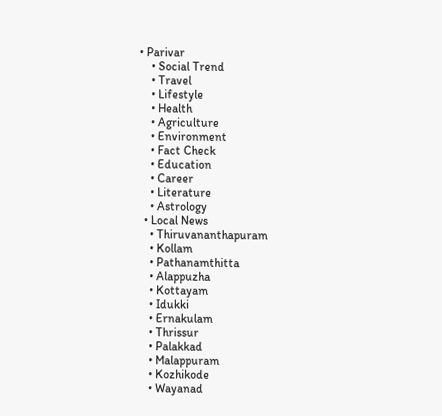• Parivar
    • Social Trend
    • Travel
    • Lifestyle
    • Health
    • Agriculture
    • Environment
    • Fact Check
    • Education
    • Career
    • Literature
    • Astrology
  • Local News
    • Thiruvananthapuram
    • Kollam
    • Pathanamthitta
    • Alappuzha
    • Kottayam
    • Idukki
    • Ernakulam
    • Thrissur
    • Palakkad
    • Malappuram
    • Kozhikode
    • Wayanad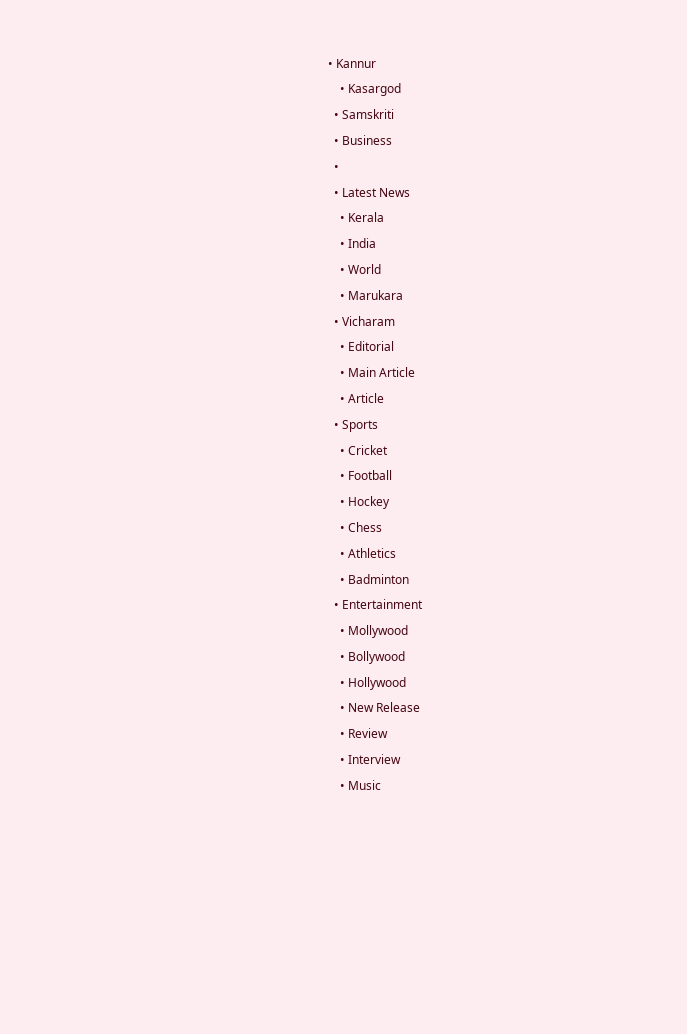• Kannur
    • Kasargod
  • Samskriti
  • Business
  •
  • Latest News
    • Kerala
    • India
    • World
    • Marukara
  • Vicharam
    • Editorial
    • Main Article
    • Article
  • Sports
    • Cricket
    • Football
    • Hockey
    • Chess
    • Athletics
    • Badminton
  • Entertainment
    • Mollywood
    • Bollywood
    • Hollywood
    • New Release
    • Review
    • Interview
    • Music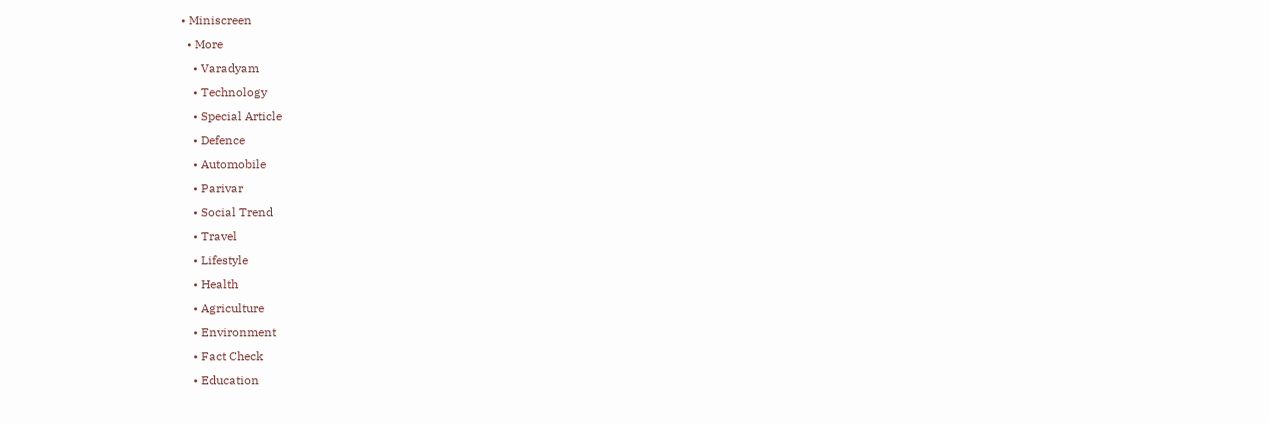• Miniscreen
  • More
    • Varadyam
    • Technology
    • Special Article
    • Defence
    • Automobile
    • Parivar
    • Social Trend
    • Travel
    • Lifestyle
    • Health
    • Agriculture
    • Environment
    • Fact Check
    • Education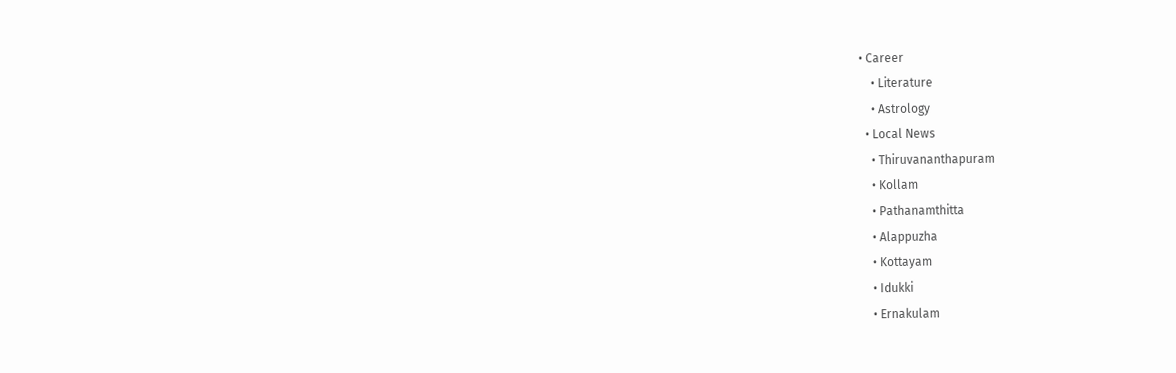• Career
    • Literature
    • Astrology
  • Local News
    • Thiruvananthapuram
    • Kollam
    • Pathanamthitta
    • Alappuzha
    • Kottayam
    • Idukki
    • Ernakulam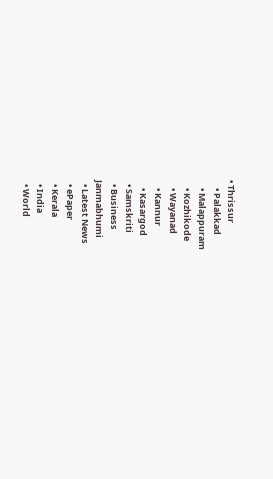• Thrissur
    • Palakkad
    • Malappuram
    • Kozhikode
    • Wayanad
    • Kannur
    • Kasargod
  • Samskriti
  • Business
Janmabhumi
  • Latest News
  • ePaper
  • Kerala
  • India
  • World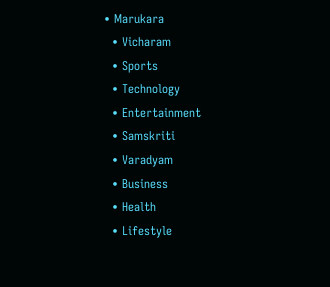• Marukara
  • Vicharam
  • Sports
  • Technology
  • Entertainment
  • Samskriti
  • Varadyam
  • Business
  • Health
  • Lifestyle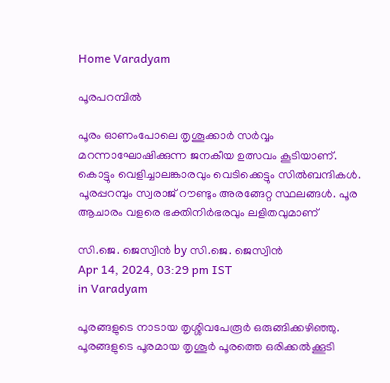Home Varadyam

പൂരപറമ്പില്‍

പൂരം ഓണംപോലെ തൃശൂക്കാര്‍ സര്‍വ്വം മറന്നാഘോഷിക്കുന്ന ജനകീയ ഉത്സവം കൂടിയാണ്. കൊട്ടും വെളിച്ചാലങ്കാരവും വെടിക്കെട്ടും സില്‍ബന്ദികള്‍. പൂരപ്പറമ്പും സ്വരാജ് റൗണ്ടും അരങ്ങേറ്റ സ്ഥലങ്ങള്‍. പൂര ആചാരം വളരെ ഭക്തിനിര്‍ഭരവും ലളിതവുമാണ്

സി.ജെ. ജെസ്വിന്‍ by സി.ജെ. ജെസ്വിന്‍
Apr 14, 2024, 03:29 pm IST
in Varadyam

പൂരങ്ങളുടെ നാടായ തൃശ്ശിവപേരൂര്‍ ഒരുങ്ങിക്കഴിഞ്ഞു. പൂരങ്ങളുടെ പൂരമായ തൃശൂര്‍ പൂരത്തെ ഒരിക്കല്‍ക്കൂടി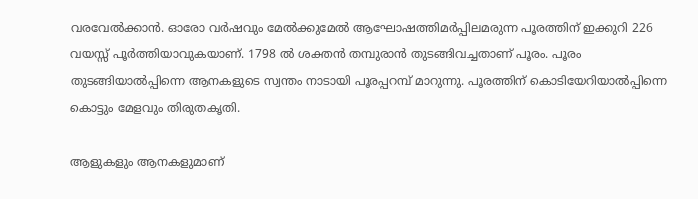വരവേല്‍ക്കാന്‍. ഓരോ വര്‍ഷവും മേല്‍ക്കുമേല്‍ ആഘോഷത്തിമര്‍പ്പിലമരുന്ന പൂരത്തിന് ഇക്കുറി 226 വയസ്സ് പൂര്‍ത്തിയാവുകയാണ്. 1798 ല്‍ ശക്തന്‍ തമ്പുരാന്‍ തുടങ്ങിവച്ചതാണ് പൂരം. പൂരം തുടങ്ങിയാല്‍പ്പിന്നെ ആനകളുടെ സ്വന്തം നാടായി പൂരപ്പറമ്പ് മാറുന്നു. പൂരത്തിന് കൊടിയേറിയാല്‍പ്പിന്നെ കൊട്ടും മേളവും തിരുതകൃതി.

ആളുകളും ആനകളുമാണ്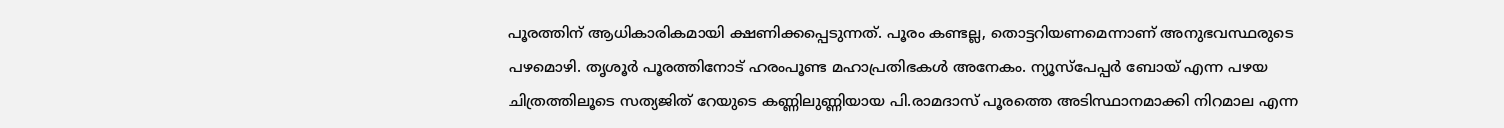പൂരത്തിന് ആധികാരികമായി ക്ഷണിക്കപ്പെടുന്നത്. പൂരം കണ്ടല്ല, തൊട്ടറിയണമെന്നാണ് അനുഭവസ്ഥരുടെ പഴമൊഴി. തൃശൂര്‍ പൂരത്തിനോട് ഹരംപൂണ്ട മഹാപ്രതിഭകള്‍ അനേകം. ന്യൂസ്‌പേപ്പര്‍ ബോയ് എന്ന പഴയ ചിത്രത്തിലൂടെ സത്യജിത് റേയുടെ കണ്ണിലുണ്ണിയായ പി.രാമദാസ് പൂരത്തെ അടിസ്ഥാനമാക്കി നിറമാല എന്ന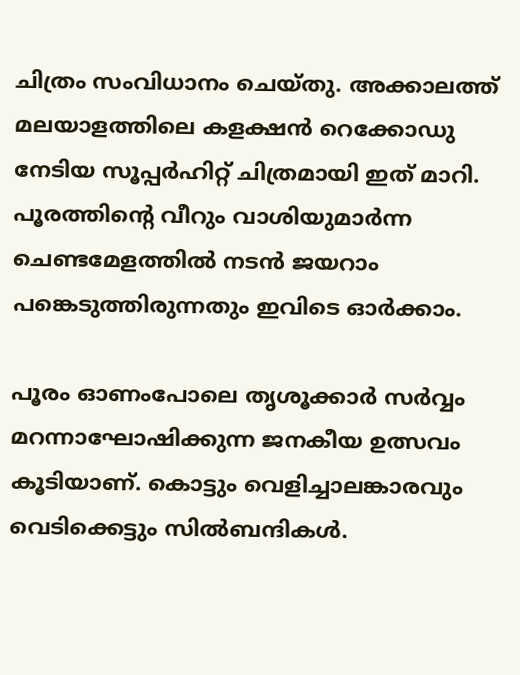ചിത്രം സംവിധാനം ചെയ്തു. അക്കാലത്ത് മലയാളത്തിലെ കളക്ഷന്‍ റെക്കോഡു നേടിയ സൂപ്പര്‍ഹിറ്റ് ചിത്രമായി ഇത് മാറി. പൂരത്തിന്റെ വീറും വാശിയുമാര്‍ന്ന ചെണ്ടമേളത്തില്‍ നടന്‍ ജയറാം പങ്കെടുത്തിരുന്നതും ഇവിടെ ഓര്‍ക്കാം.

പൂരം ഓണംപോലെ തൃശൂക്കാര്‍ സര്‍വ്വം മറന്നാഘോഷിക്കുന്ന ജനകീയ ഉത്സവം കൂടിയാണ്. കൊട്ടും വെളിച്ചാലങ്കാരവും വെടിക്കെട്ടും സില്‍ബന്ദികള്‍.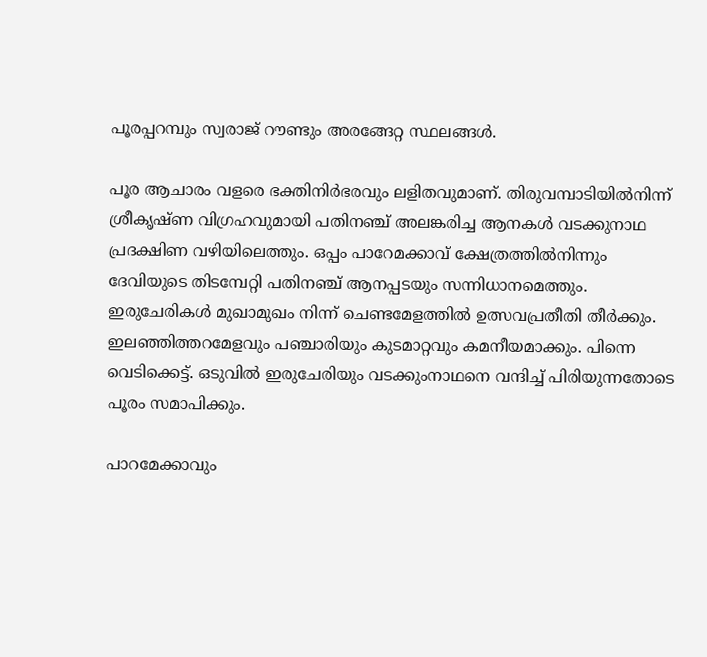പൂരപ്പറമ്പും സ്വരാജ് റൗണ്ടും അരങ്ങേറ്റ സ്ഥലങ്ങള്‍.

പൂര ആചാരം വളരെ ഭക്തിനിര്‍ഭരവും ലളിതവുമാണ്. തിരുവമ്പാടിയില്‍നിന്ന് ശ്രീകൃഷ്ണ വിഗ്രഹവുമായി പതിനഞ്ച് അലങ്കരിച്ച ആനകള്‍ വടക്കുനാഥ പ്രദക്ഷിണ വഴിയിലെത്തും. ഒപ്പം പാറേമക്കാവ് ക്ഷേത്രത്തില്‍നിന്നും ദേവിയുടെ തിടമ്പേറ്റി പതിനഞ്ച് ആനപ്പടയും സന്നിധാനമെത്തും. ഇരുചേരികള്‍ മുഖാമുഖം നിന്ന് ചെണ്ടമേളത്തില്‍ ഉത്സവപ്രതീതി തീര്‍ക്കും. ഇലഞ്ഞിത്തറമേളവും പഞ്ചാരിയും കുടമാറ്റവും കമനീയമാക്കും. പിന്നെ വെടിക്കെട്ട്. ഒടുവില്‍ ഇരുചേരിയും വടക്കുംനാഥനെ വന്ദിച്ച് പിരിയുന്നതോടെ പൂരം സമാപിക്കും.

പാറമേക്കാവും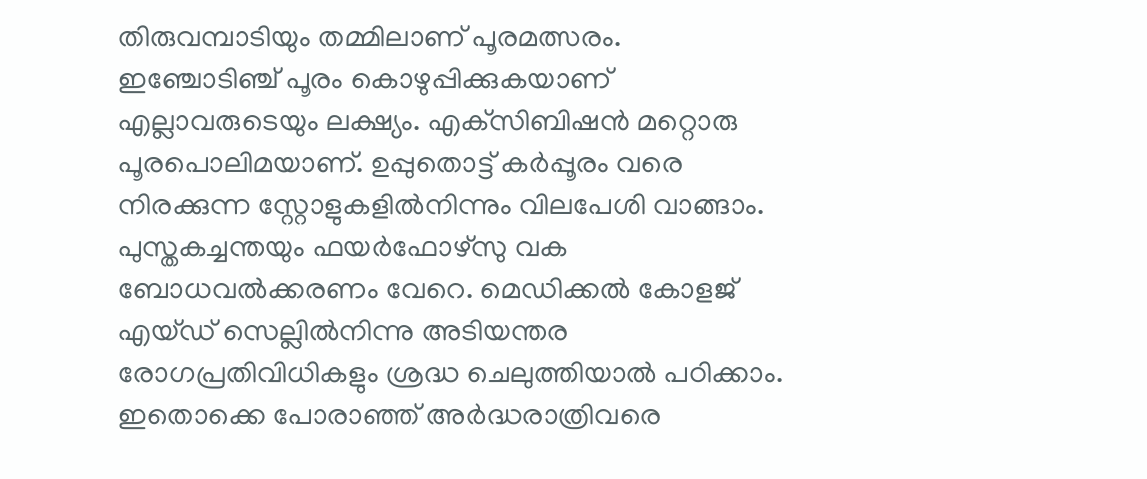തിരുവമ്പാടിയും തമ്മിലാണ് പൂരമത്സരം. ഇഞ്ചോടിഞ്ച് പൂരം കൊഴുപ്പിക്കുകയാണ് എല്ലാവരുടെയും ലക്ഷ്യം. എക്‌സിബിഷന്‍ മറ്റൊരു പൂരപൊലിമയാണ്. ഉപ്പുതൊട്ട് കര്‍പ്പൂരം വരെ നിരക്കുന്ന സ്റ്റോളുകളില്‍നിന്നും വിലപേശി വാങ്ങാം. പുസ്തകച്ചന്തയും ഫയര്‍ഫോഴ്‌സു വക ബോധവല്‍ക്കരണം വേറെ. മെഡിക്കല്‍ കോളജ് എയ്ഡ് സെല്ലില്‍നിന്നു അടിയന്തര രോഗപ്രതിവിധികളും ശ്രദ്ധ ചെലുത്തിയാല്‍ പഠിക്കാം. ഇതൊക്കെ പോരാഞ്ഞ് അര്‍ദ്ധരാത്രിവരെ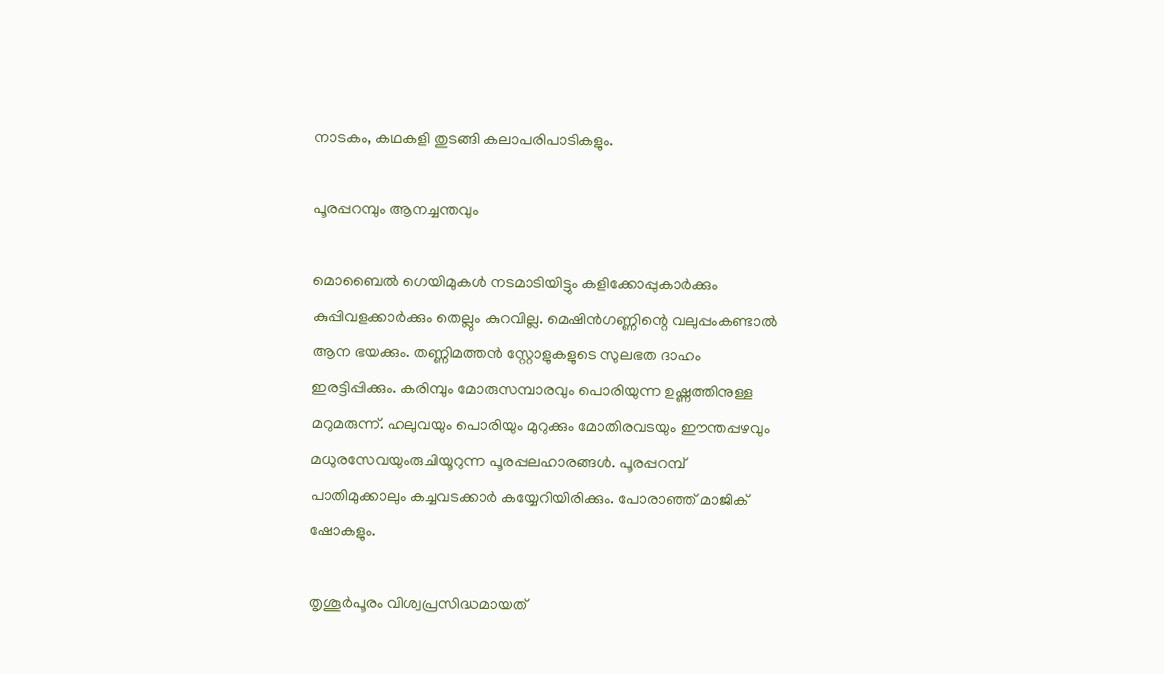നാടകം, കഥകളി തുടങ്ങി കലാപരിപാടികളും.

പൂരപ്പറമ്പും ആനച്ചന്തവും

മൊബൈല്‍ ഗെയിമുകള്‍ നടമാടിയിട്ടും കളിക്കോപ്പുകാര്‍ക്കും കുപ്പിവളക്കാര്‍ക്കും തെല്ലും കുറവില്ല. മെഷിന്‍ഗണ്ണിന്റെ വലുപ്പംകണ്ടാല്‍ ആന ഭയക്കും. തണ്ണിമത്തന്‍ സ്റ്റോളുകളുടെ സുലഭത ദാഹം ഇരട്ടിപ്പിക്കും. കരിമ്പും മോരുസമ്പാരവും പൊരിയുന്ന ഉഷ്ണത്തിനുള്ള മറുമരുന്ന്. ഹലുവയും പൊരിയും മുറുക്കും മോതിരവടയും ഈന്തപ്പഴവും മധുരസേവയുംരുചിയൂറുന്ന പൂരപ്പലഹാരങ്ങള്‍. പൂരപ്പറമ്പ് പാതിമുക്കാലും കച്ചവടക്കാര്‍ കയ്യേറിയിരിക്കും. പോരാഞ്ഞ് മാജിക് ഷോകളും.

തൃശൂര്‍പൂരം വിശ്വപ്രസിദ്ധമായത്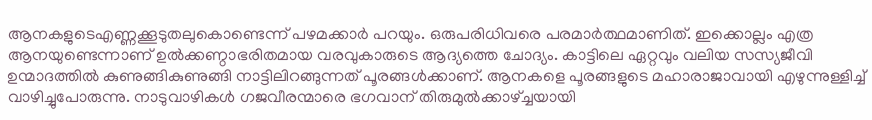ആനകളുടെഎണ്ണക്കൂടുതലുകൊണ്ടെന്ന് പഴമക്കാര്‍ പറയും. ഒരുപരിധിവരെ പരമാര്‍ത്ഥമാണിത്. ഇക്കൊല്ലം എത്ര ആനയുണ്ടെന്നാണ് ഉല്‍ക്കണ്ഠാഭരിതമായ വരവുകാരുടെ ആദ്യത്തെ ചോദ്യം. കാട്ടിലെ ഏറ്റവും വലിയ സസ്യജീവി ഉന്മാദത്തില്‍ കുണുങ്ങികുണുങ്ങി നാട്ടിലിറങ്ങുന്നത് പൂരങ്ങള്‍ക്കാണ്. ആനകളെ പൂരങ്ങളുടെ മഹാരാജാവായി എഴുന്നുള്ളിച്ച് വാഴിച്ചുപോരുന്നു. നാടുവാഴികള്‍ ഗജവീരന്മാരെ ഭഗവാന് തിരുമുല്‍ക്കാഴ്‌ച്ചയായി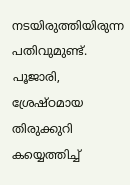നടയിരുത്തിയിരുന്ന പതിവുമുണ്ട്. പൂജാരി, ശ്രേഷ്ഠമായ തിരുക്കുറി കയ്യെത്തിച്ച്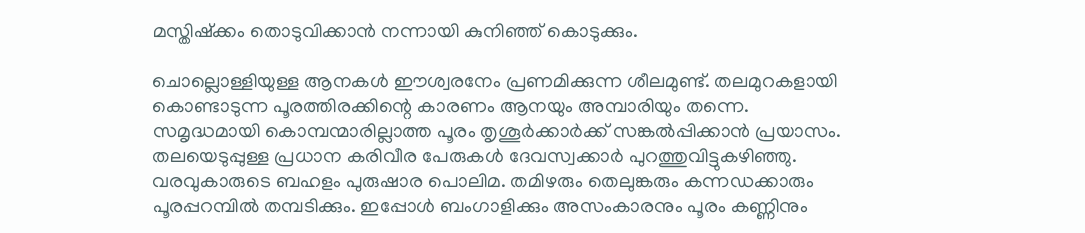മസ്തിഷ്‌ക്കം തൊടുവിക്കാന്‍ നന്നായി കുനിഞ്ഞ് കൊടുക്കും.

ചൊല്ലൊള്ളിയുള്ള ആനകള്‍ ഈശ്വരനേം പ്രണമിക്കുന്ന ശീലമുണ്ട്. തലമുറകളായി കൊണ്ടാടുന്ന പൂരത്തിരക്കിന്റെ കാരണം ആനയും അമ്പാരിയും തന്നെ. സമൃദ്ധമായി കൊമ്പന്മാരില്ലാത്ത പൂരം തൃശൂര്‍ക്കാര്‍ക്ക് സങ്കല്‍പ്പിക്കാന്‍ പ്രയാസം. തലയെടുപ്പുള്ള പ്രധാന കരിവീര പേരുകള്‍ ദേവസ്വക്കാര്‍ പുറത്തുവിട്ടുകഴിഞ്ഞു. വരവുകാരുടെ ബഹളം പുരുഷാര പൊലിമ. തമിഴരും തെലുങ്കരും കന്നഡക്കാരും പൂരപ്പറമ്പില്‍ തമ്പടിക്കും. ഇപ്പോള്‍ ബംഗാളിക്കും അസംകാരനും പൂരം കണ്ണിനും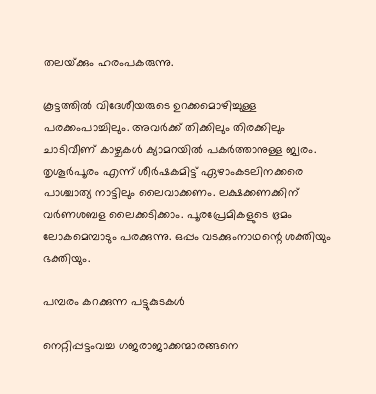തലയ്‌ക്കും ഹരംപകരുന്നു.

കൂട്ടത്തില്‍ വിദേശീയരുടെ ഉറക്കമൊഴിച്ചുള്ള പരക്കംപാച്ചിലും. അവര്‍ക്ക് തിക്കിലും തിരക്കിലും ചാടിവീണ് കാഴ്ചകള്‍ ക്യാമറയില്‍ പകര്‍ത്താനുള്ള ജ്വരം. തൃശൂര്‍പൂരം എന്ന് ശീര്‍ഷകമിട്ട് ഏഴാംകടലിനക്കരെ പാശ്ചാത്യ നാട്ടിലും ലൈവാക്കണം. ലക്ഷക്കണക്കിന് വര്‍ണശബള ലൈക്കടിക്കാം. പൂരപ്രേമികളുടെ ഭ്രമം ലോകമെമ്പാടും പരക്കുന്നു. ഒപ്പം വടക്കുംനാഥന്റെ ശക്തിയും ഭക്തിയും.

പമ്പരം കറക്കുന്ന പട്ടുകുടകള്‍

നെറ്റിപ്പട്ടംവച്ച ഗജരാജാക്കന്മാരങ്ങനെ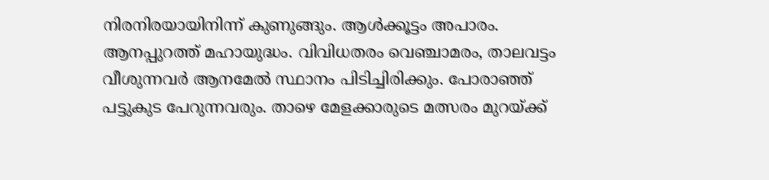നിരനിരയായിനിന്ന് കുണുങ്ങും. ആള്‍ക്കൂട്ടം അപാരം. ആനപ്പുറത്ത് മഹായുദ്ധം. വിവിധതരം വെഞ്ചാമരം, താലവട്ടം വീശുന്നവര്‍ ആനമേല്‍ സ്ഥാനം പിടിച്ചിരിക്കും. പോരാഞ്ഞ് പട്ടുകുട പേറുന്നവരും. താഴെ മേളക്കാരുടെ മത്സരം മുറയ്‌ക്ക്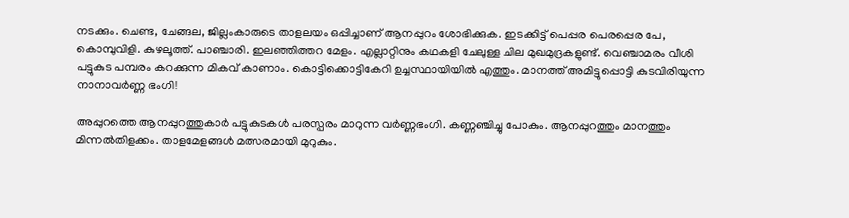നടക്കും. ചെണ്ട, ചേങ്ങല, ജില്ലംകാരുടെ താളലയം ഒപ്പിച്ചാണ് ആനപ്പുറം ശോഭിക്കുക. ഇടക്കിട്ട് പെപ്പര പെരപ്പെര പേ, കൊമ്പുവിളി. കുഴലൂത്ത്. പാഞ്ചാരി. ഇലഞ്ഞിത്തറ മേളം. എല്ലാറ്റിനും കഥകളി ചേലുള്ള ചില മുഖമുദ്രകളുണ്ട്. വെഞ്ചാമരം വീശി പട്ടുകുട പമ്പരം കറക്കുന്ന മികവ് കാണാം. കൊട്ടിക്കൊട്ടികേറി ഉച്ചസ്ഥായിയില്‍ എത്തും. മാനത്ത് അമിട്ടുപ്പൊട്ടി കുടവിരിയുന്ന നാനാവര്‍ണ്ണ ഭംഗി!

അപ്പുറത്തെ ആനപ്പുറത്തുകാര്‍ പട്ടുകുടകള്‍ പരസ്പരം മാറുന്ന വര്‍ണ്ണഭംഗി. കണ്ണഞ്ചിച്ചു പോകും. ആനപ്പുറത്തും മാനത്തും മിന്നല്‍തിളക്കം. താളമേളങ്ങള്‍ മത്സരമായി മുറുകും.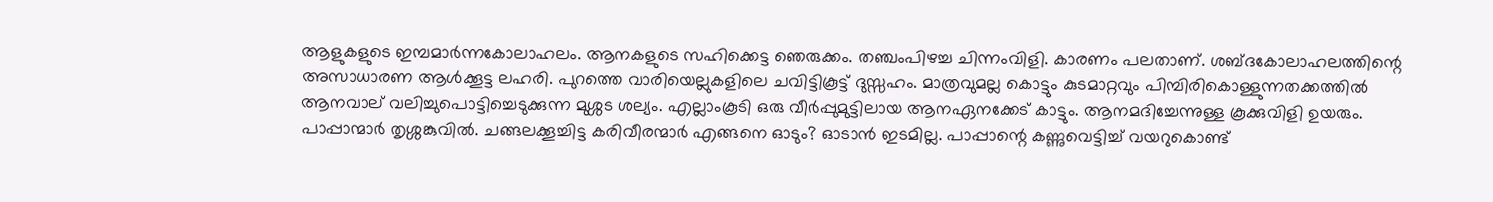ആളുകളുടെ ഇമ്പമാര്‍ന്നകോലാഹലം. ആനകളുടെ സഹിക്കെട്ട ഞെരുക്കം. തഞ്ചംപിഴച്ച ചിന്നംവിളി. കാരണം പലതാണ്. ശബ്ദകോലാഹലത്തിന്റെ അസാധാരണ ആള്‍ക്കൂട്ട ലഹരി. പുറത്തെ വാരിയെല്ലുകളിലെ ചവിട്ടികൂട്ട് ദുസ്സഹം. മാത്രവുമല്ല കൊട്ടും കുടമാറ്റവും പിമ്പിരികൊള്ളുന്നതക്കത്തില്‍ ആനവാല് വലിച്ചുപൊട്ടിച്ചെടുക്കുന്ന മുശ്ശട ശല്യം. എല്ലാംകൂടി ഒരു വീര്‍പ്പുമുട്ടിലായ ആനഏനക്കേട് കാട്ടും. ആനമദിച്ചേന്നുള്ള കൂക്കുവിളി ഉയരും. പാപ്പാന്മാര്‍ തൃശ്ശങ്കുവില്‍. ചങ്ങലക്കൂച്ചിട്ട കരിവീരന്മാര്‍ എങ്ങനെ ഓടും? ഓടാന്‍ ഇടമില്ല. പാപ്പാന്റെ കണ്ണുവെട്ടിച്ച് വയറുകൊണ്ട്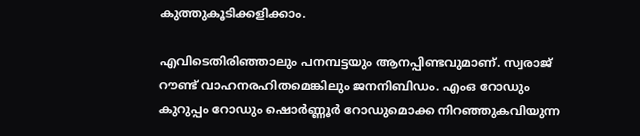കുത്തുകൂടിക്കളിക്കാം.

എവിടെതിരിഞ്ഞാലും പനമ്പട്ടയും ആനപ്പിണ്ടവുമാണ്. സ്വരാജ് റൗണ്ട് വാഹനരഹിതമെങ്കിലും ജനനിബിഡം. എംഒ റോഡും കുറുപ്പം റോഡും ഷൊര്‍ണ്ണൂര്‍ റോഡുമൊക്ക നിറഞ്ഞുകവിയുന്ന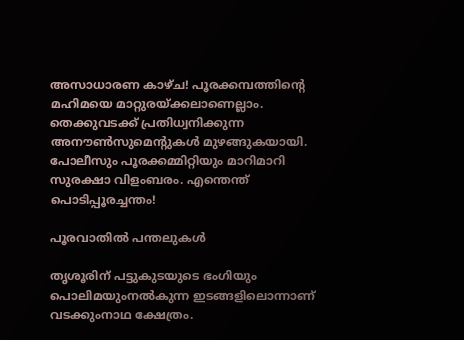അസാധാരണ കാഴ്ച! പൂരക്കമ്പത്തിന്റെ മഹിമയെ മാറ്റുരയ്‌ക്കലാണെല്ലാം. തെക്കുവടക്ക് പ്രതിധ്വനിക്കുന്ന അനൗണ്‍സുമെന്റുകള്‍ മുഴങ്ങുകയായി. പോലീസും പൂരക്കമ്മിറ്റിയും മാറിമാറി സുരക്ഷാ വിളംബരം. എന്തെന്ത് പൊടിപ്പൂരച്ചന്തം!

പൂരവാതില്‍ പന്തലുകള്‍

തൃശൂരിന് പട്ടുകുടയുടെ ഭംഗിയും പൊലിമയുംനല്‍കുന്ന ഇടങ്ങളിലൊന്നാണ് വടക്കുംനാഥ ക്ഷേത്രം.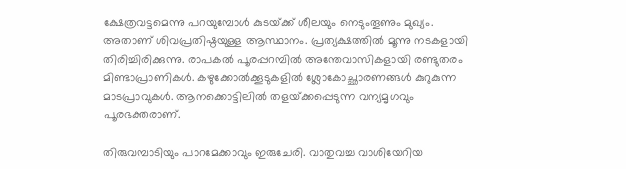ക്ഷേത്രവട്ടമെന്നു പറയുമ്പോള്‍ കുടയ്‌ക്ക് ശീലയും നെടുംതൂണും മുഖ്യം. അതാണ് ശിവപ്രതിഷ്ഠയുള്ള ആസ്ഥാനം. പ്രത്യക്ഷത്തില്‍ മൂന്നു നടകളായി തിരിച്ചിരിക്കുന്നു. രാപകല്‍ പൂരപ്പറമ്പില്‍ അന്തേവാസികളായി രണ്ടുതരം മിണ്ടാപ്രാണികള്‍. കഴുക്കോല്‍ക്കൂടുകളില്‍ ശ്ലോകോച്ഛാരണങ്ങള്‍ കുറുകുന്ന മാടപ്രാവുകള്‍. ആനക്കൊട്ടിലില്‍ തളയ്‌ക്കപ്പെടുന്ന വന്യമൃഗവും പൂരഭക്തരാണ്.

തിരുവമ്പാടിയും പാറമേക്കാവും ഇരുചേരി. വാതുവച്ച വാശിയേറിയ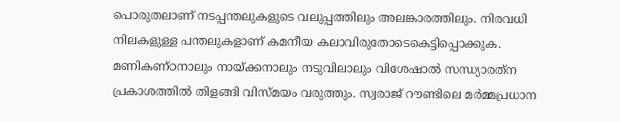പൊരുതലാണ് നടപ്പന്തലുകളുടെ വലുപ്പത്തിലും അലങ്കാരത്തിലും. നിരവധി നിലകളുള്ള പന്തലുകളാണ് കമനീയ കലാവിരുതോടെകെട്ടിപ്പൊക്കുക. മണികണ്ഠനാലും നായ്‌ക്കനാലും നടുവിലാലും വിശേഷാല്‍ സന്ധ്യാരത്‌ന പ്രകാശത്തില്‍ തിളങ്ങി വിസ്മയം വരുത്തും. സ്വരാജ് റൗണ്ടിലെ മര്‍മ്മപ്രധാന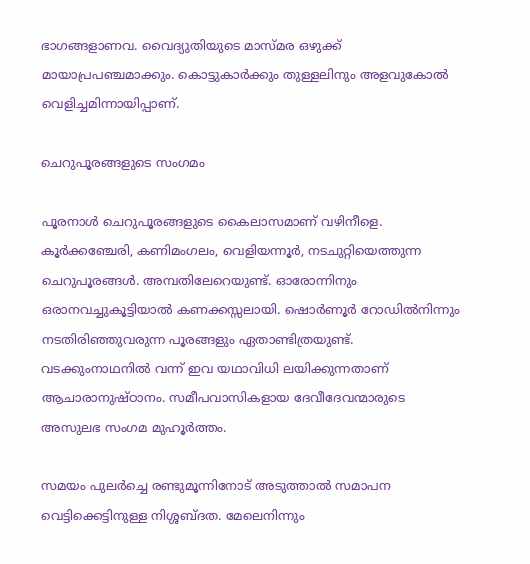ഭാഗങ്ങളാണവ. വൈദ്യുതിയുടെ മാസ്മര ഒഴുക്ക് മായാപ്രപഞ്ചമാക്കും. കൊട്ടുകാര്‍ക്കും തുള്ളലിനും അളവുകോല്‍ വെളിച്ചമിന്നായിപ്പാണ്.

ചെറുപൂരങ്ങളുടെ സംഗമം

പൂരനാള്‍ ചെറുപൂരങ്ങളുടെ കൈലാസമാണ് വഴിനീളെ. കൂര്‍ക്കഞ്ചേരി, കണിമംഗലം, വെളിയന്നൂര്‍, നടചുറ്റിയെത്തുന്ന ചെറുപൂരങ്ങള്‍. അമ്പതിലേറെയുണ്ട്. ഓരോന്നിനും ഒരാനവച്ചുകൂട്ടിയാല്‍ കണക്കസ്സലായി. ഷൊര്‍ണൂര്‍ റോഡില്‍നിന്നും നടതിരിഞ്ഞുവരുന്ന പൂരങ്ങളും ഏതാണ്ടിത്രയുണ്ട്. വടക്കുംനാഥനില്‍ വന്ന് ഇവ യഥാവിധി ലയിക്കുന്നതാണ് ആചാരാനുഷ്ഠാനം. സമീപവാസികളായ ദേവീദേവന്മാരുടെ അസുലഭ സംഗമ മുഹൂര്‍ത്തം.

സമയം പുലര്‍ച്ചെ രണ്ടുമൂന്നിനോട് അടുത്താല്‍ സമാപന വെട്ടിക്കെട്ടിനുള്ള നിശ്ശബ്ദത. മേലെനിന്നും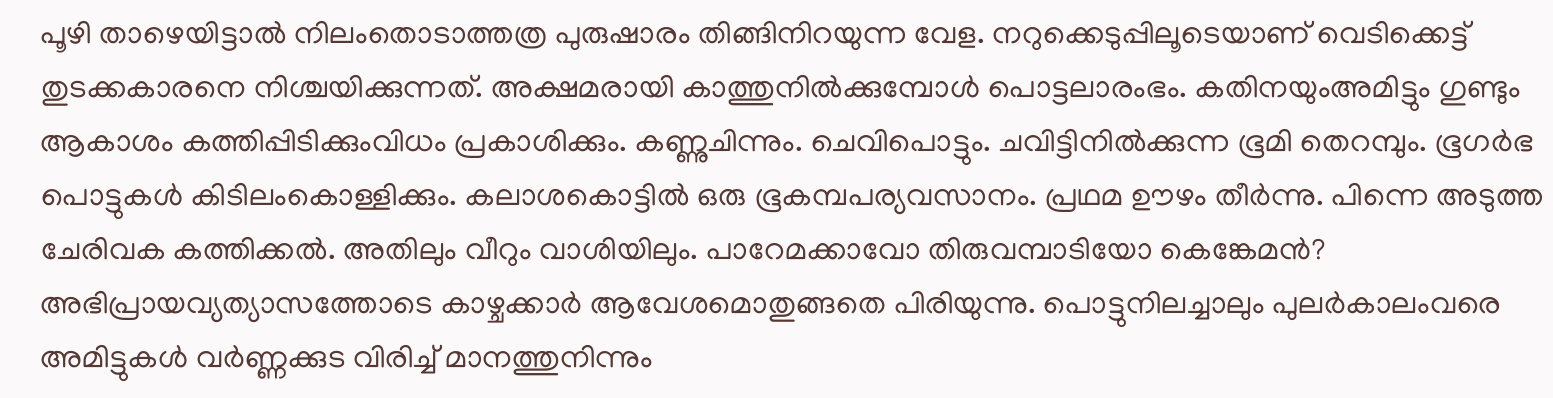പൂഴി താഴെയിട്ടാല്‍ നിലംതൊടാത്തത്ര പുരുഷാരം തിങ്ങിനിറയുന്ന വേള. നറുക്കെടുപ്പിലൂടെയാണ് വെടിക്കെട്ട് തുടക്കകാരനെ നിശ്ചയിക്കുന്നത്. അക്ഷമരായി കാത്തുനില്‍ക്കുമ്പോള്‍ പൊട്ടലാരംഭം. കതിനയുംഅമിട്ടും ഗുണ്ടും ആകാശം കത്തിപ്പിടിക്കുംവിധം പ്രകാശിക്കും. കണ്ണുചിന്നും. ചെവിപൊട്ടും. ചവിട്ടിനില്‍ക്കുന്ന ഭൂമി തെറമ്പും. ഭൂഗര്‍ഭ പൊട്ടുകള്‍ കിടിലംകൊള്ളിക്കും. കലാശകൊട്ടില്‍ ഒരു ഭൂകമ്പപര്യവസാനം. പ്രഥമ ഊഴം തീര്‍ന്നു. പിന്നെ അടുത്ത ചേരിവക കത്തിക്കല്‍. അതിലും വീറും വാശിയിലും. പാറേമക്കാവോ തിരുവമ്പാടിയോ കെങ്കേമന്‍? അഭിപ്രായവ്യത്യാസത്തോടെ കാഴ്ചക്കാര്‍ ആവേശമൊതുങ്ങതെ പിരിയുന്നു. പൊട്ടുനിലച്ചാലും പുലര്‍കാലംവരെ അമിട്ടുകള്‍ വര്‍ണ്ണക്കുട വിരിച്ച് മാനത്തുനിന്നും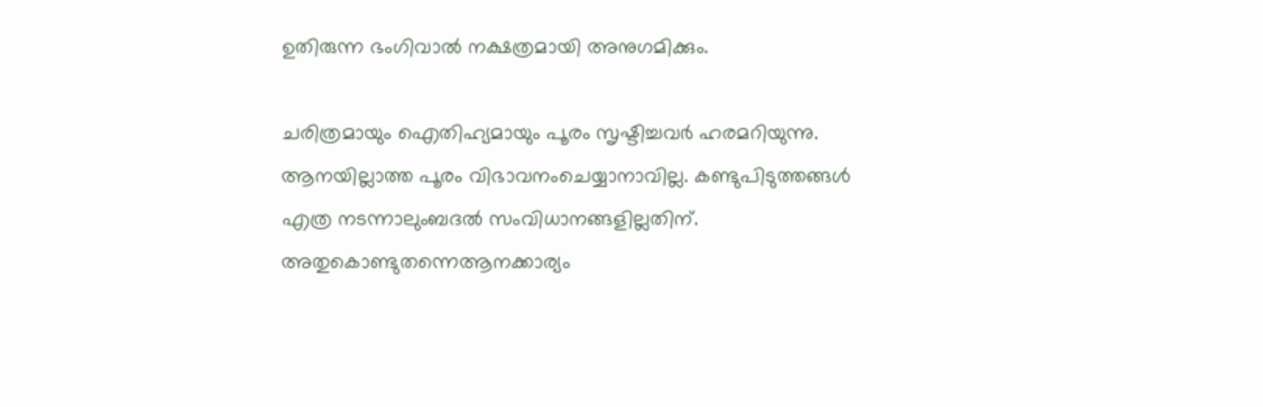ഉതിരുന്ന ഭംഗിവാല്‍ നക്ഷത്രമായി അനുഗമിക്കും.

ചരിത്രമായും ഐതിഹ്യമായും പൂരം സൃഷ്ടിച്ചവര്‍ ഹരമറിയുന്നു. ആനയില്ലാത്ത പൂരം വിഭാവനംചെയ്യാനാവില്ല. കണ്ടുപിടുത്തങ്ങള്‍ എത്ര നടന്നാലുംബദല്‍ സംവിധാനങ്ങളില്ലതിന്. അതുകൊണ്ടുതന്നെആനക്കാര്യം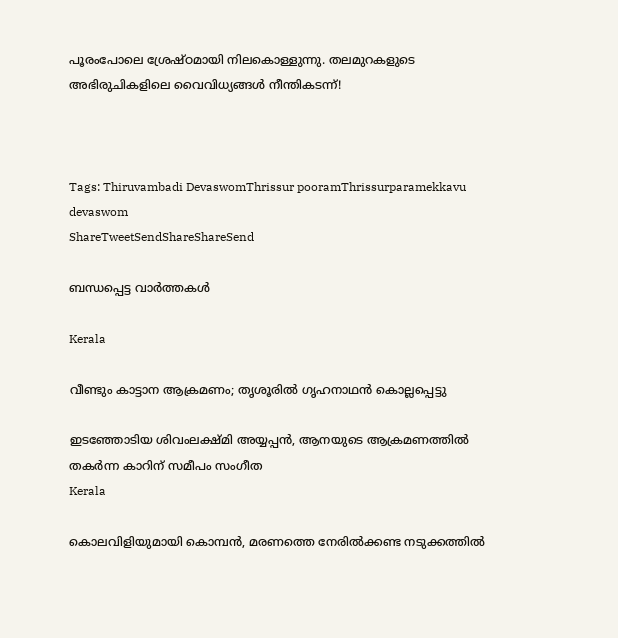പൂരംപോലെ ശ്രേഷ്ഠമായി നിലകൊള്ളുന്നു. തലമുറകളുടെ അഭിരുചികളിലെ വൈവിധ്യങ്ങള്‍ നീന്തികടന്ന്!



Tags: Thiruvambadi DevaswomThrissur pooramThrissurparamekkavu devaswom
ShareTweetSendShareShareSend

ബന്ധപ്പെട്ട വാര്‍ത്തകള്‍

Kerala

വീണ്ടും കാട്ടാന ആക്രമണം; തൃശൂരിൽ ഗൃഹനാഥൻ കൊല്ലപ്പെട്ടു

ഇടഞ്ഞോടിയ ശിവംലക്ഷ്മി അയ്യപ്പന്‍, ആനയുടെ ആക്രമണത്തില്‍ തകര്‍ന്ന കാറിന് സമീപം സംഗീത
Kerala

കൊലവിളിയുമായി കൊമ്പന്‍, മരണത്തെ നേരില്‍ക്കണ്ട നടുക്കത്തില്‍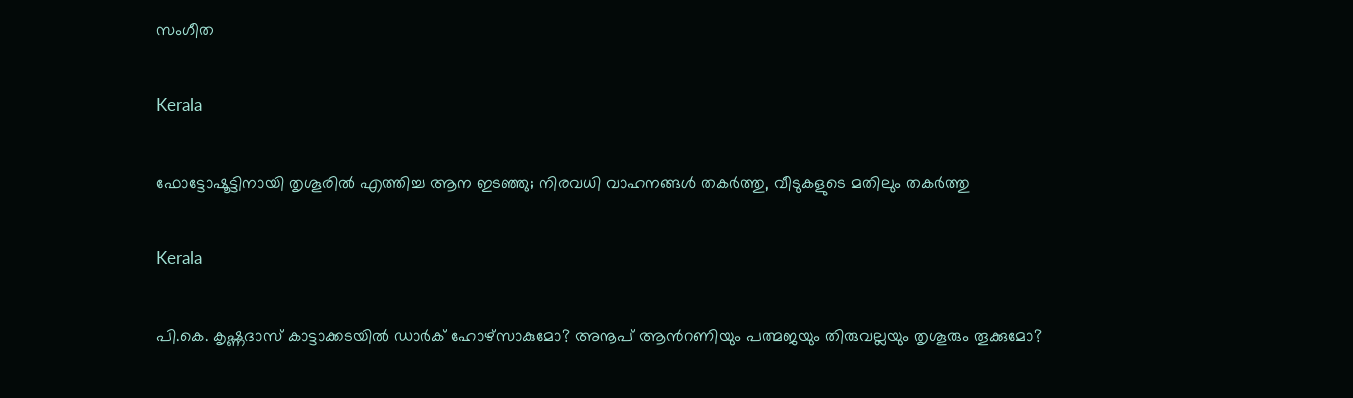സംഗീത

Kerala

ഫോട്ടോഷൂട്ടിനായി തൃശൂരിൽ എത്തിച്ച ആന ഇടഞ്ഞു; നിരവധി വാഹനങ്ങൾ തകർത്തു, വീടുകളുടെ മതിലും തകർത്തു

Kerala

പി.കെ. കൃഷ്ണദാസ് കാട്ടാക്കടയില്‍ ഡാര്‍ക് ഹോഴ്സാകുമോ? അനൂപ് ആന്‍റണിയും പത്മജയും തിരുവല്ലയും തൃശൂരും തൂക്കുമോ?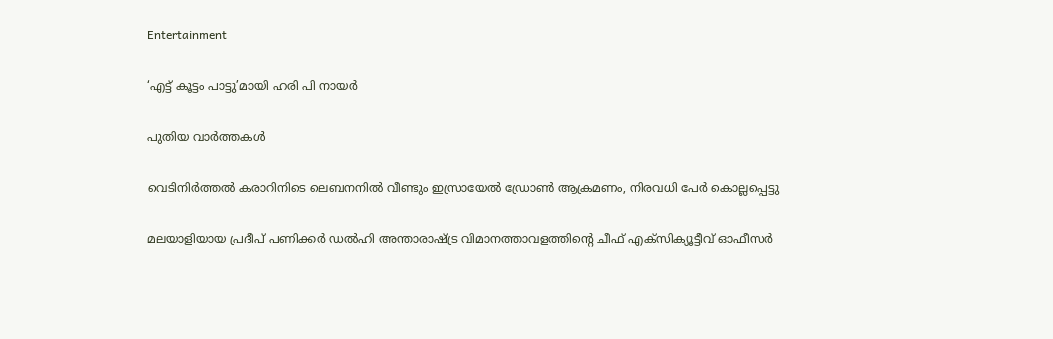Entertainment

‘എട്ട് കൂട്ടം പാട്ടു’മായി ഹരി പി നായര്‍

പുതിയ വാര്‍ത്തകള്‍

വെടിനിര്‍ത്തല്‍ കരാറിനിടെ ലെബനനില്‍ വീണ്ടും ഇസ്രായേല്‍ ഡ്രോണ്‍ ആക്രമണം, നിരവധി പേര്‍ കൊല്ലപ്പെട്ടു

മലയാളിയായ പ്രദീപ് പണിക്കര്‍ ഡല്‍ഹി അന്താരാഷ്‌ട്ര വിമാനത്താവളത്തിന്റെ ചീഫ് എക്‌സിക്യൂട്ടീവ് ഓഫീസര്‍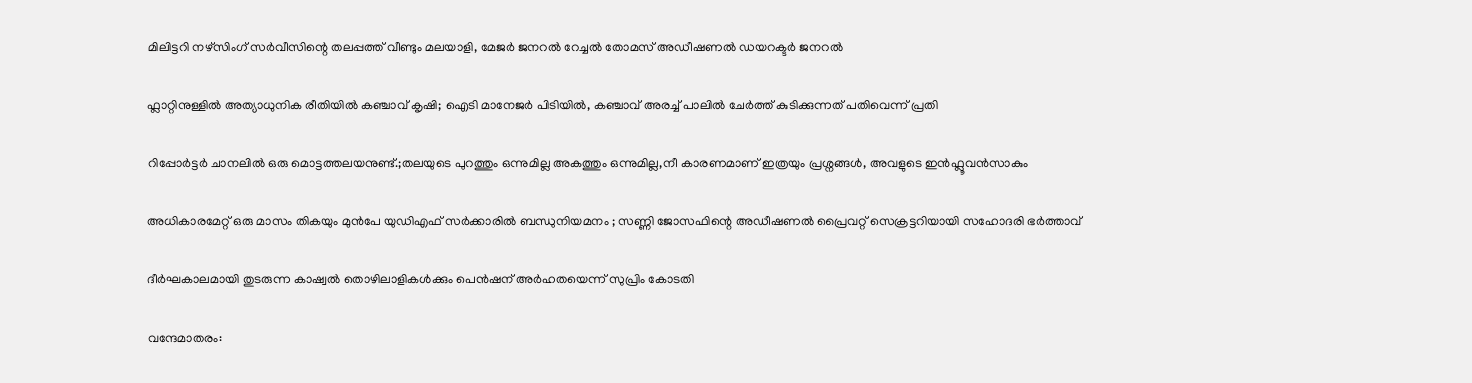മിലിട്ടറി നഴ്സിംഗ് സര്‍വീസിന്റെ തലപ്പത്ത് വീണ്ടും മലയാളി, മേജര്‍ ജനറല്‍ റേച്ചല്‍ തോമസ് അഡീഷണല്‍ ഡയറക്ടര്‍ ജനറല്‍

ഫ്ലാറ്റിനുള്ളിൽ അത്യാധുനിക രീതിയിൽ കഞ്ചാവ് കൃഷി; ഐടി മാനേജർ പിടിയിൽ, കഞ്ചാവ് അരച്ച് പാലിൽ ചേർത്ത് കുടിക്കുന്നത് പതിവെന്ന് പ്രതി

റിപ്പോർട്ടർ ചാനലിൽ ഒരു മൊട്ടത്തലയനുണ്ട്.;തലയുടെ പുറത്തും ഒന്നുമില്ല അകത്തും ഒന്നുമില്ല,നീ കാരണമാണ് ഇത്രയും പ്രശ്നങ്ങൾ, അവളുടെ ഇൻഫ്ലൂവൻസാകും

അധികാരമേറ്റ് ഒരു മാസം തികയും മുൻപേ യുഡിഎഫ് സർക്കാരിൽ ബന്ധുനിയമനം ; സണ്ണി ജോസഫിന്റെ അഡീഷണൽ പ്രൈവറ്റ് സെക്രട്ടറിയായി സഹോദരി ഭർത്താവ്

ദീര്‍ഘകാലമായി തുടരുന്ന കാഷ്വല്‍ തൊഴിലാളികള്‍ക്കും പെന്‍ഷന് അര്‍ഹതയെന്ന് സുപ്രിം കോടതി

വന്ദേമാതരം: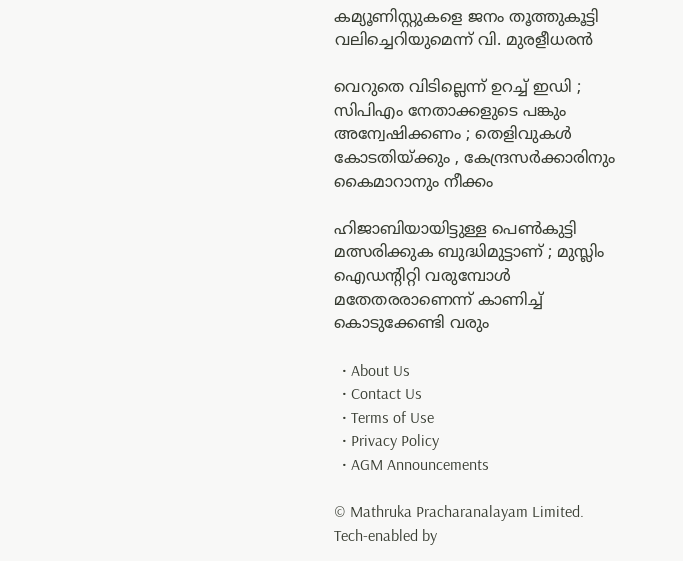കമ്യൂണിസ്റ്റുകളെ ജനം തൂത്തുകൂട്ടി വലിച്ചെറിയുമെന്ന് വി. മുരളീധരൻ

വെറുതെ വിടില്ലെന്ന് ഉറച്ച് ഇഡി ; സിപിഎം നേതാക്കളുടെ പങ്കും അന്വേഷിക്കണം ; തെളിവുകൾ കോടതിയ്‌ക്കും , കേന്ദ്രസർക്കാരിനും കൈമാറാനും നീക്കം

ഹിജാബിയായിട്ടുള്ള പെണ്‍കുട്ടി മത്സരിക്കുക ബുദ്ധിമുട്ടാണ് ; മുസ്ലിം ഐഡന്റിറ്റി വരുമ്പോള്‍ മതേതരരാണെന്ന് കാണിച്ച് കൊടുക്കേണ്ടി വരും

  • About Us
  • Contact Us
  • Terms of Use
  • Privacy Policy
  • AGM Announcements

© Mathruka Pracharanalayam Limited.
Tech-enabled by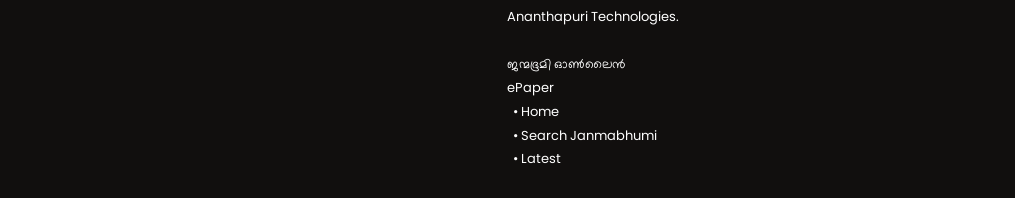Ananthapuri Technologies.

ജന്മഭൂമി ഓണ്‍ലൈന്‍
ePaper
  • Home
  • Search Janmabhumi
  • Latest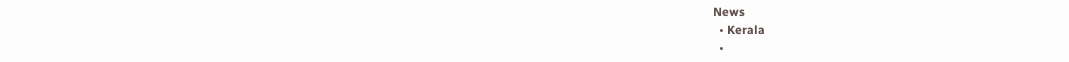News
  • Kerala
  •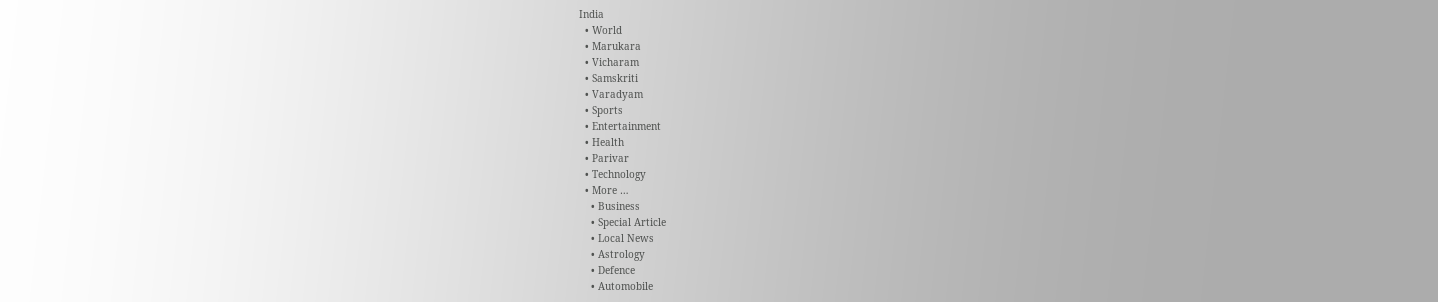India
  • World
  • Marukara
  • Vicharam
  • Samskriti
  • Varadyam
  • Sports
  • Entertainment
  • Health
  • Parivar
  • Technology
  • More …
    • Business
    • Special Article
    • Local News
    • Astrology
    • Defence
    • Automobile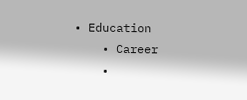• Education
    • Career
    •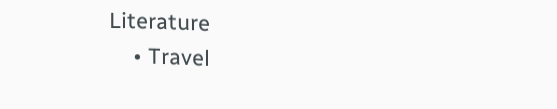Literature
    • Travel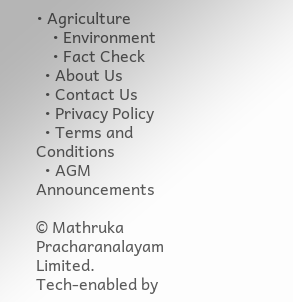• Agriculture
    • Environment
    • Fact Check
  • About Us
  • Contact Us
  • Privacy Policy
  • Terms and Conditions
  • AGM Announcements

© Mathruka Pracharanalayam Limited.
Tech-enabled by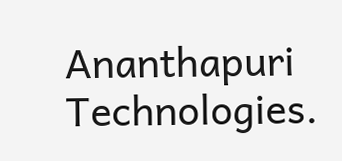Ananthapuri Technologies.